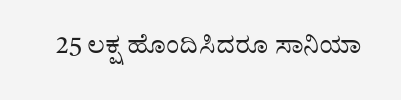25 ಲಕ್ಷ ಹೊಂದಿಸಿದರೂ ಸಾನಿಯಾ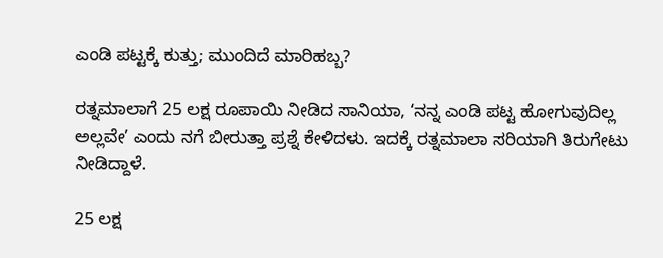ಎಂಡಿ ಪಟ್ಟಕ್ಕೆ ಕುತ್ತು; ಮುಂದಿದೆ ಮಾರಿಹಬ್ಬ?

ರತ್ನಮಾಲಾಗೆ 25 ಲಕ್ಷ ರೂಪಾಯಿ ನೀಡಿದ ಸಾನಿಯಾ, ‘ನನ್ನ ಎಂಡಿ ಪಟ್ಟ ಹೋಗುವುದಿಲ್ಲ ಅಲ್ಲವೇ’ ಎಂದು ನಗೆ ಬೀರುತ್ತಾ ಪ್ರಶ್ನೆ ಕೇಳಿದಳು. ಇದಕ್ಕೆ ರತ್ನಮಾಲಾ ಸರಿಯಾಗಿ ತಿರುಗೇಟು ನೀಡಿದ್ದಾಳೆ.

25 ಲಕ್ಷ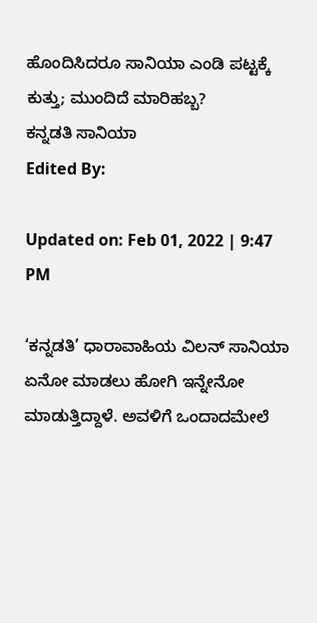ಹೊಂದಿಸಿದರೂ ಸಾನಿಯಾ ಎಂಡಿ ಪಟ್ಟಕ್ಕೆ ಕುತ್ತು; ಮುಂದಿದೆ ಮಾರಿಹಬ್ಬ?
ಕನ್ನಡತಿ ಸಾನಿಯಾ
Edited By:

Updated on: Feb 01, 2022 | 9:47 PM

‘ಕನ್ನಡತಿ’ ಧಾರಾವಾಹಿಯ ವಿಲನ್ ಸಾನಿಯಾ ಏನೋ ಮಾಡಲು ಹೋಗಿ ಇನ್ನೇನೋ ಮಾಡುತ್ತಿದ್ದಾಳೆ. ಅವಳಿಗೆ ಒಂದಾದಮೇಲೆ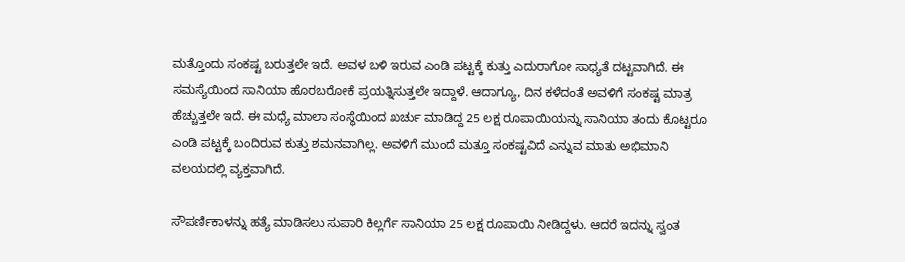ಮತ್ತೊಂದು ಸಂಕಷ್ಟ ಬರುತ್ತಲೇ ಇದೆ. ಅವಳ ಬಳಿ ಇರುವ ಎಂಡಿ ಪಟ್ಟಕ್ಕೆ ಕುತ್ತು ಎದುರಾಗೋ ಸಾಧ್ಯತೆ ದಟ್ಟವಾಗಿದೆ. ಈ ಸಮಸ್ಯೆಯಿಂದ ಸಾನಿಯಾ ಹೊರಬರೋಕೆ ಪ್ರಯತ್ನಿಸುತ್ತಲೇ ಇದ್ದಾಳೆ. ಆದಾಗ್ಯೂ, ದಿನ ಕಳೆದಂತೆ ಅವಳಿಗೆ ಸಂಕಷ್ಟ ಮಾತ್ರ ಹೆಚ್ಚುತ್ತಲೇ ಇದೆ. ಈ ಮಧ್ಯೆ ಮಾಲಾ ಸಂಸ್ಥೆಯಿಂದ ಖರ್ಚು ಮಾಡಿದ್ದ 25 ಲಕ್ಷ ರೂಪಾಯಿಯನ್ನು ಸಾನಿಯಾ ತಂದು ಕೊಟ್ಟರೂ ಎಂಡಿ ಪಟ್ಟಕ್ಕೆ ಬಂದಿರುವ ಕುತ್ತು ಶಮನವಾಗಿಲ್ಲ. ಅವಳಿಗೆ ಮುಂದೆ ಮತ್ತೂ ಸಂಕಷ್ಟವಿದೆ ಎನ್ನುವ ಮಾತು ಅಭಿಮಾನಿ ವಲಯದಲ್ಲಿ ವ್ಯಕ್ತವಾಗಿದೆ.

ಸೌಪರ್ಣಿಕಾಳನ್ನು ಹತ್ಯೆ ಮಾಡಿಸಲು ಸುಪಾರಿ ಕಿಲ್ಲರ್ಗೆ ಸಾನಿಯಾ 25 ಲಕ್ಷ ರೂಪಾಯಿ ನೀಡಿದ್ದಳು. ಆದರೆ ಇದನ್ನು ಸ್ವಂತ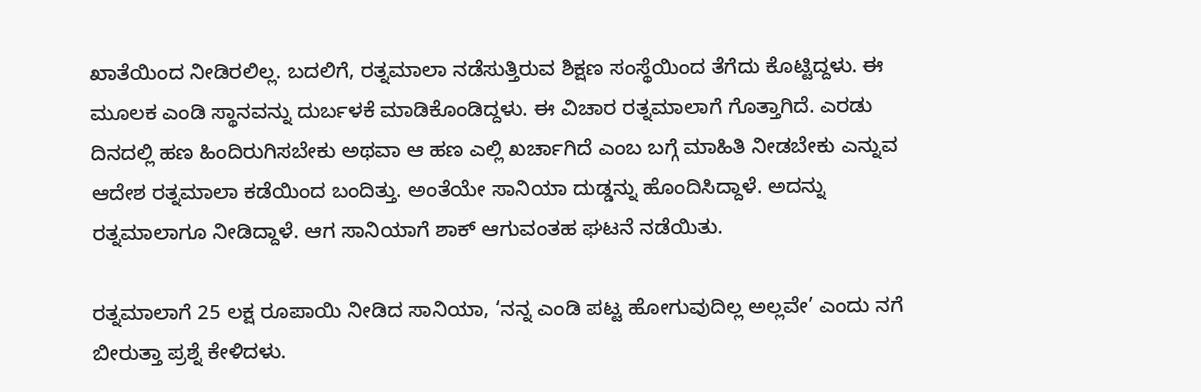ಖಾತೆಯಿಂದ ನೀಡಿರಲಿಲ್ಲ. ಬದಲಿಗೆ, ರತ್ನಮಾಲಾ ನಡೆಸುತ್ತಿರುವ ಶಿಕ್ಷಣ ಸಂಸ್ಥೆಯಿಂದ ತೆಗೆದು ಕೊಟ್ಟಿದ್ದಳು. ಈ ಮೂಲಕ ಎಂಡಿ ಸ್ಥಾನವನ್ನು ದುರ್ಬಳಕೆ ಮಾಡಿಕೊಂಡಿದ್ದಳು. ಈ ವಿಚಾರ ರತ್ನಮಾಲಾಗೆ ಗೊತ್ತಾಗಿದೆ. ಎರಡು ದಿನದಲ್ಲಿ ಹಣ ಹಿಂದಿರುಗಿಸಬೇಕು ಅಥವಾ ಆ ಹಣ ಎಲ್ಲಿ ಖರ್ಚಾಗಿದೆ ಎಂಬ ಬಗ್ಗೆ ಮಾಹಿತಿ ನೀಡಬೇಕು ಎನ್ನುವ ಆದೇಶ ರತ್ನಮಾಲಾ ಕಡೆಯಿಂದ ಬಂದಿತ್ತು. ಅಂತೆಯೇ ಸಾನಿಯಾ ದುಡ್ಡನ್ನು ಹೊಂದಿಸಿದ್ದಾಳೆ. ಅದನ್ನು ರತ್ನಮಾಲಾಗೂ ನೀಡಿದ್ದಾಳೆ. ಆಗ ಸಾನಿಯಾಗೆ ಶಾಕ್ ಆಗುವಂತಹ ಘಟನೆ ನಡೆಯಿತು.

ರತ್ನಮಾಲಾಗೆ 25 ಲಕ್ಷ ರೂಪಾಯಿ ನೀಡಿದ ಸಾನಿಯಾ, ‘ನನ್ನ ಎಂಡಿ ಪಟ್ಟ ಹೋಗುವುದಿಲ್ಲ ಅಲ್ಲವೇ’ ಎಂದು ನಗೆ ಬೀರುತ್ತಾ ಪ್ರಶ್ನೆ ಕೇಳಿದಳು.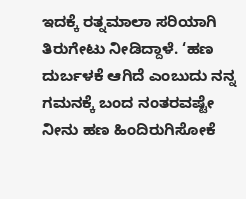ಇದಕ್ಕೆ ರತ್ನಮಾಲಾ ಸರಿಯಾಗಿ ತಿರುಗೇಟು ನೀಡಿದ್ದಾಳೆ. ‘ಹಣ ದುರ್ಬಳಕೆ ಆಗಿದೆ ಎಂಬುದು ನನ್ನ ಗಮನಕ್ಕೆ ಬಂದ ನಂತರವಷ್ಟೇ ನೀನು ಹಣ ಹಿಂದಿರುಗಿಸೋಕೆ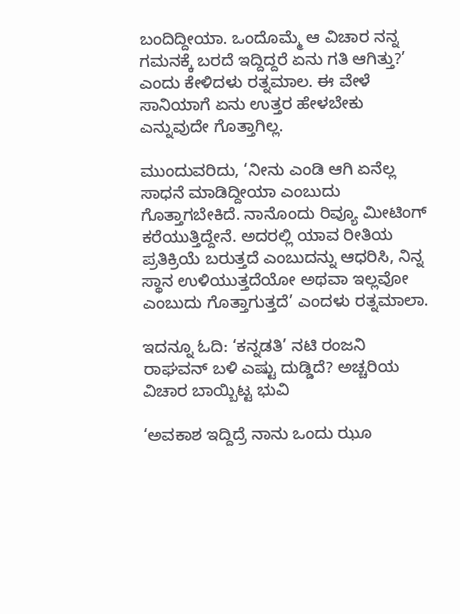ಬಂದಿದ್ದೀಯಾ. ಒಂದೊಮ್ಮೆ ಆ ವಿಚಾರ ನನ್ನ ಗಮನಕ್ಕೆ ಬರದೆ ಇದ್ದಿದ್ದರೆ ಏನು ಗತಿ ಆಗಿತ್ತು?’ ಎಂದು ಕೇಳಿದಳು ರತ್ನಮಾಲ. ಈ ವೇಳೆ ಸಾನಿಯಾಗೆ ಏನು ಉತ್ತರ ಹೇಳಬೇಕು ಎನ್ನುವುದೇ ಗೊತ್ತಾಗಿಲ್ಲ.

ಮುಂದುವರಿದು, ‘ನೀನು ಎಂಡಿ ಆಗಿ ಏನೆಲ್ಲ ಸಾಧನೆ ಮಾಡಿದ್ದೀಯಾ ಎಂಬುದು ಗೊತ್ತಾಗಬೇಕಿದೆ. ನಾನೊಂದು ರಿವ್ಯೂ ಮೀಟಿಂಗ್ ಕರೆಯುತ್ತಿದ್ದೇನೆ. ಅದರಲ್ಲಿ ಯಾವ ರೀತಿಯ ಪ್ರತಿಕ್ರಿಯೆ ಬರುತ್ತದೆ ಎಂಬುದನ್ನು ಆಧರಿಸಿ, ನಿನ್ನ ಸ್ಥಾನ ಉಳಿಯುತ್ತದೆಯೋ ಅಥವಾ ಇಲ್ಲವೋ ಎಂಬುದು ಗೊತ್ತಾಗುತ್ತದೆ’ ಎಂದಳು ರತ್ನಮಾಲಾ.

ಇದನ್ನೂ ಓದಿ: ‘ಕನ್ನಡತಿ’ ನಟಿ ರಂಜನಿ ರಾಘವನ್ ಬಳಿ ಎಷ್ಟು ದುಡ್ಡಿದೆ? ಅಚ್ಚರಿಯ ವಿಚಾರ ಬಾಯ್ಬಿಟ್ಟ ಭುವಿ

‘ಅವಕಾಶ ಇದ್ದಿದ್ರೆ ನಾನು ಒಂದು ಝೂ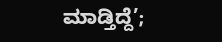ಮಾಡ್ತಿದ್ದೆ’;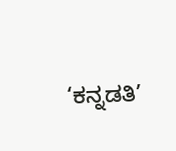‘ಕನ್ನಡತಿ’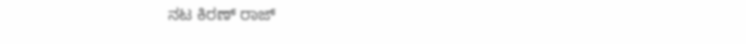ನಟ ಕಿರಣ್ ರಾಜ್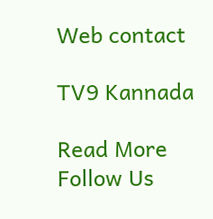Web contact

TV9 Kannada

Read More
Follow Us